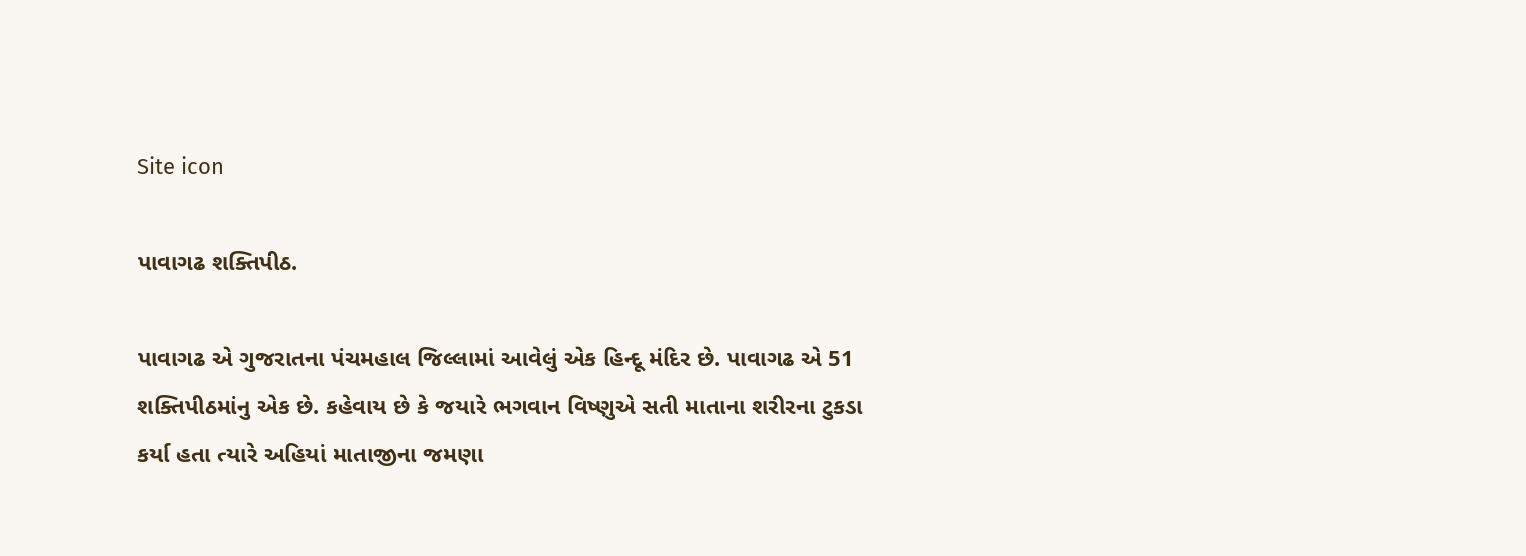Site icon

પાવાગઢ શક્તિપીઠ.

પાવાગઢ એ ગુજરાતના પંચમહાલ જિલ્લામાં આવેલું એક હિન્દૂ મંદિર છે. પાવાગઢ એ 51 શક્તિપીઠમાંનુ એક છે. કહેવાય છે કે જયારે ભગવાન વિષ્ણુએ સતી માતાના શરીરના ટુકડા કર્યા હતા ત્યારે અહિયાં માતાજીના જમણા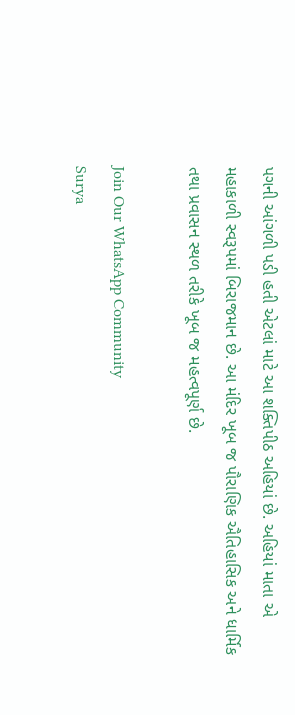પગની આંગળી પડી હતી એટલાં માટે આ શક્તિપીઠ અહિયાં છે. અહિયાં માતા એ મહાકાળી સ્વરૂપમાં બિરાજમાન છે. આ મંદિર ખૂબ જ પૌરાણિક ઐતિહાસિક અને ધાર્મિક તથા પ્રવાસન સ્થળ તરીકે ખૂબ જ મહત્વપૂર્ણ છે.

Join Our WhatsApp Community
Surya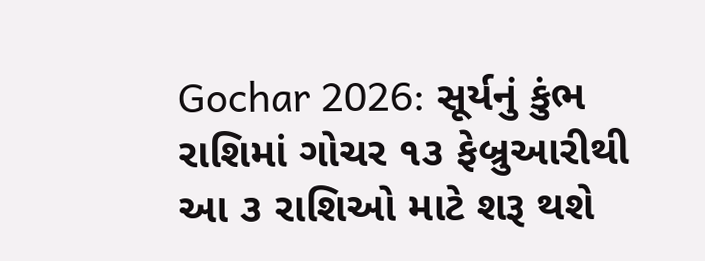Gochar 2026: સૂર્યનું કુંભ રાશિમાં ગોચર ૧૩ ફેબ્રુઆરીથી આ ૩ રાશિઓ માટે શરૂ થશે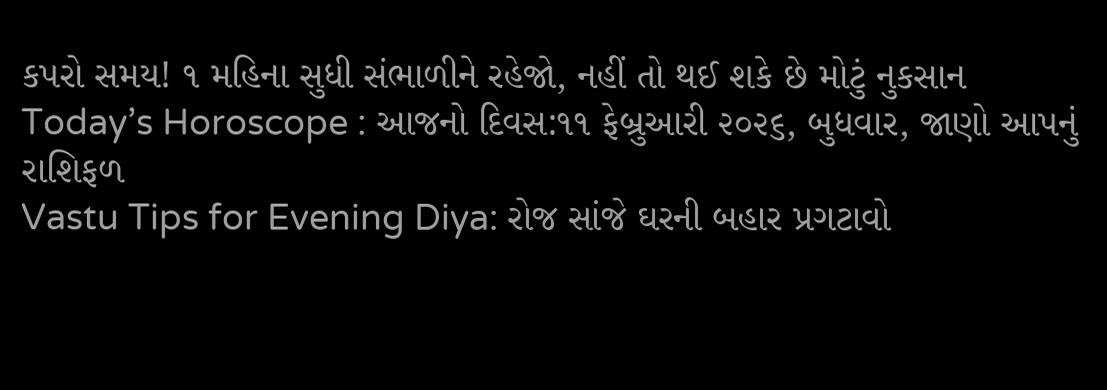કપરો સમય! ૧ મહિના સુધી સંભાળીને રહેજો, નહીં તો થઈ શકે છે મોટું નુકસાન
Today’s Horoscope : આજનો દિવસ:૧૧ ફેબ્રુઆરી ૨૦૨૬, બુધવાર, જાણો આપનું રાશિફળ
Vastu Tips for Evening Diya: રોજ સાંજે ઘરની બહાર પ્રગટાવો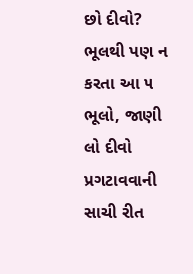છો દીવો? ભૂલથી પણ ન કરતા આ ૫ ભૂલો, જાણી લો દીવો પ્રગટાવવાની સાચી રીત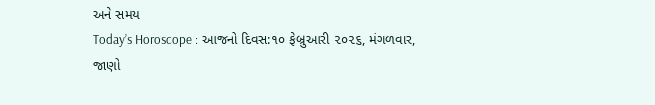અને સમય
Today’s Horoscope : આજનો દિવસ:૧૦ ફેબ્રુઆરી ૨૦૨૬, મંગળવાર, જાણો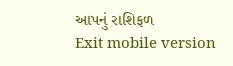આપનું રાશિફળ
Exit mobile version